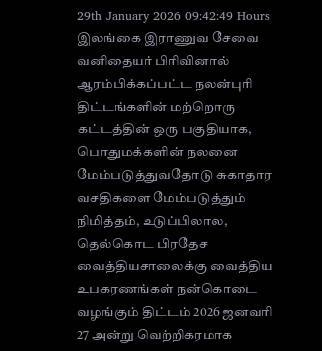29th January 2026 09:42:49 Hours
இலங்கை இராணுவ சேவை வனிதையர் பிரிவினால் ஆரம்பிக்கப்பட்ட நலன்புரி திட்டங்களின் மற்றொரு கட்டத்தின் ஒரு பகுதியாக, பொதுமக்களின் நலனை மேம்படுத்துவதோடு சுகாதார வசதிகளை மேம்படுத்தும் நிமித்தம், உடுப்பிலால, தெல்கொட பிரதேச வைத்தியசாலைக்கு வைத்திய உபகரணங்கள் நன்கொடை வழங்கும் திட்டம் 2026 ஜனவரி 27 அன்று வெற்றிகரமாக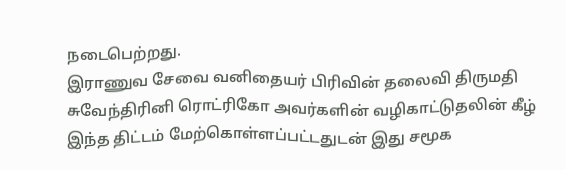நடைபெற்றது.
இராணுவ சேவை வனிதையர் பிரிவின் தலைவி திருமதி சுவேந்திரினி ரொட்ரிகோ அவர்களின் வழிகாட்டுதலின் கீழ் இந்த திட்டம் மேற்கொள்ளப்பட்டதுடன் இது சமூக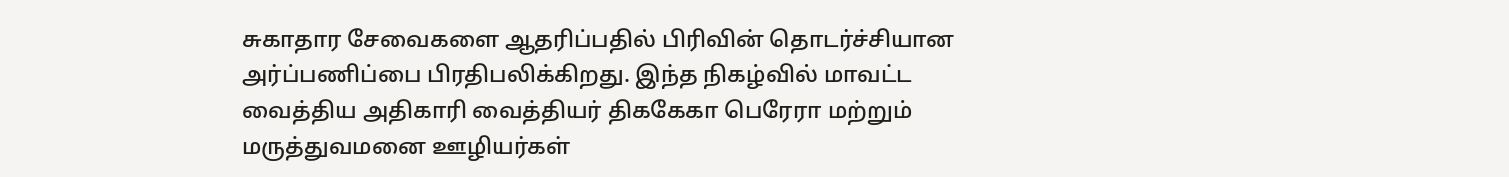சுகாதார சேவைகளை ஆதரிப்பதில் பிரிவின் தொடர்ச்சியான அர்ப்பணிப்பை பிரதிபலிக்கிறது. இந்த நிகழ்வில் மாவட்ட வைத்திய அதிகாரி வைத்தியர் திககேகா பெரேரா மற்றும் மருத்துவமனை ஊழியர்கள்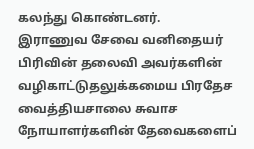கலந்து கொண்டனர்.
இராணுவ சேவை வனிதையர் பிரிவின் தலைவி அவர்களின் வழிகாட்டுதலுக்கமைய பிரதேச வைத்தியசாலை சுவாச நோயாளர்களின் தேவைகளைப்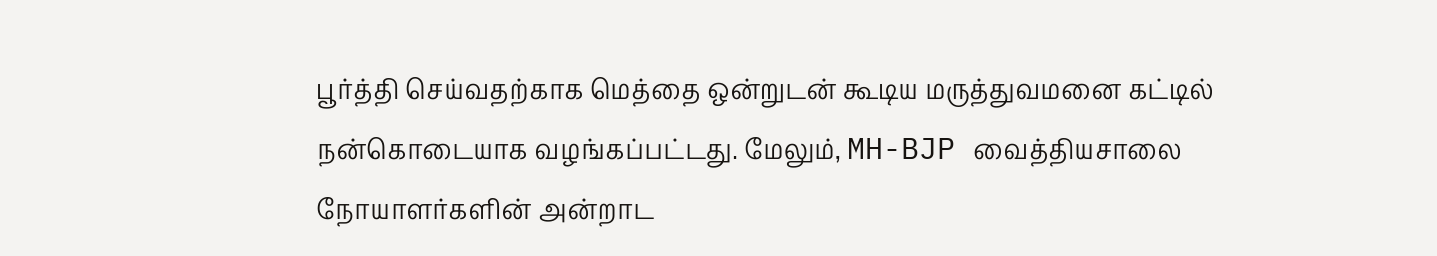பூர்த்தி செய்வதற்காக மெத்தை ஒன்றுடன் கூடிய மருத்துவமனை கட்டில் நன்கொடையாக வழங்கப்பட்டது. மேலும், MH-BJP வைத்தியசாலை நோயாளர்களின் அன்றாட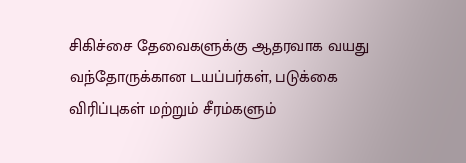சிகிச்சை தேவைகளுக்கு ஆதரவாக வயது வந்தோருக்கான டயப்பர்கள், படுக்கை விரிப்புகள் மற்றும் சீரம்களும்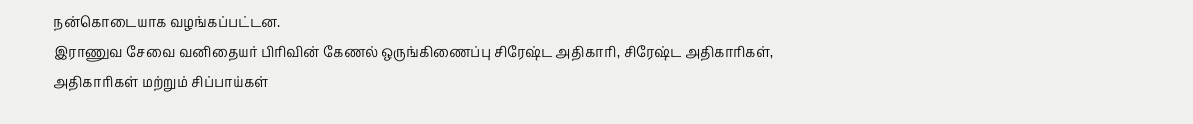நன்கொடையாக வழங்கப்பட்டன.
இராணுவ சேவை வனிதையர் பிரிவின் கேணல் ஒருங்கிணைப்பு சிரேஷ்ட அதிகாரி, சிரேஷ்ட அதிகாரிகள், அதிகாரிகள் மற்றும் சிப்பாய்கள்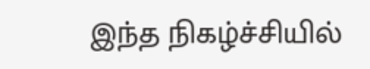இந்த நிகழ்ச்சியில்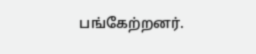பங்கேற்றனர்.